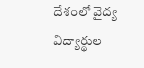దేశంలో వైద్య విద్యార్థుల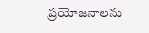ప్రయోజనాలను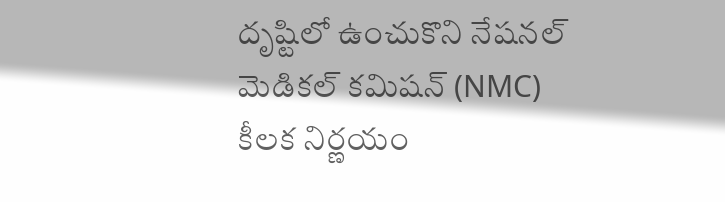దృష్టిలో ఉంచుకొని నేషనల్ మెడికల్ కమిషన్ (NMC) కీలక నిర్ణయం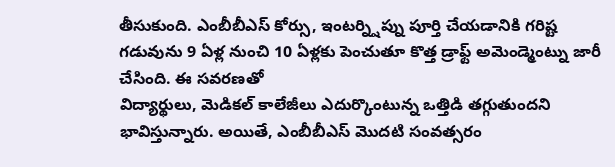తీసుకుంది. ఎంబీబీఎస్ కోర్సు, ఇంటర్న్షిప్ను పూర్తి చేయడానికి గరిష్ట గడువును 9 ఏళ్ల నుంచి 10 ఏళ్లకు పెంచుతూ కొత్త డ్రాఫ్ట్ అమెండ్మెంట్ను జారీ చేసింది. ఈ సవరణతో
విద్యార్థులు, మెడికల్ కాలేజీలు ఎదుర్కొంటున్న ఒత్తిడి తగ్గుతుందని భావిస్తున్నారు. అయితే, ఎంబీబీఎస్ మొదటి సంవత్సరం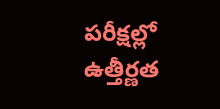పరీక్షల్లో ఉత్తీర్ణత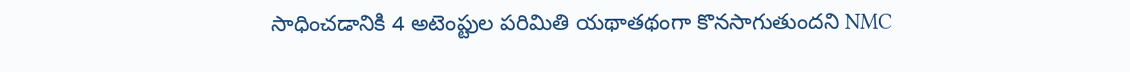సాధించడానికి 4 అటెంప్టుల పరిమితి యథాతథంగా కొనసాగుతుందని NMC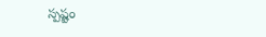స్పష్టం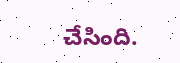చేసింది.